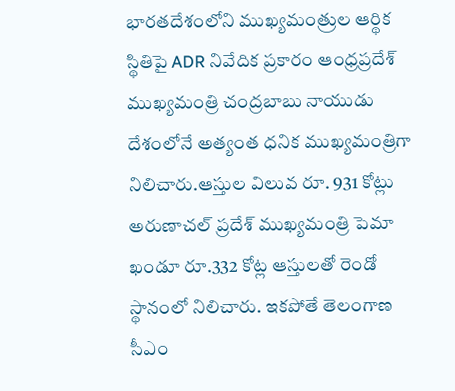భారతదేశంలోని ముఖ్యమంత్రుల ఆర్థిక స్థితిపై ADR నివేదిక ప్రకారం ఆంధ్రప్రదేశ్ ముఖ్యమంత్రి చంద్రబాబు నాయుడు దేశంలోనే అత్యంత ధనిక ముఖ్యమంత్రిగా నిలిచారు.ఆస్తుల విలువ రూ. 931 కోట్లు అరుణాచల్ ప్రదేశ్ ముఖ్యమంత్రి పెమా ఖండూ రూ.332 కోట్ల ఆస్తులతో రెండో స్థానంలో నిలిచారు. ఇకపోతే తెలంగాణ సీఎం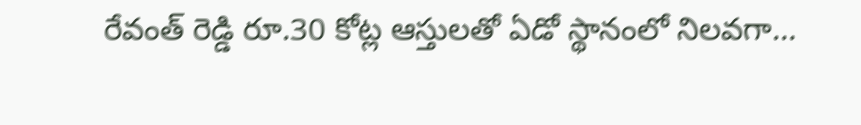రేవంత్ రెడ్డి రూ.30 కోట్ల ఆస్తులతో ఏడో స్థానంలో నిలవగా…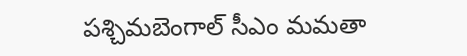పశ్చిమబెంగాల్ సీఎం మమతా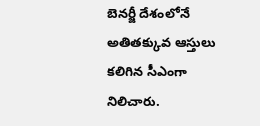బెనర్జీ దేశంలోనే అతితక్కువ ఆస్తులు కలిగిన సీఎంగా నిలిచారు.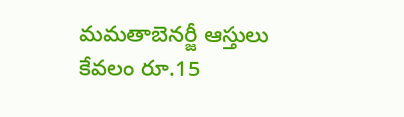మమతాబెనర్జీ ఆస్తులు కేవలం రూ.15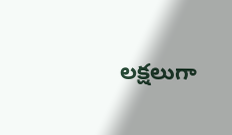లక్షలుగా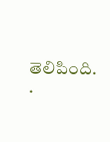తెలిపింది.
.